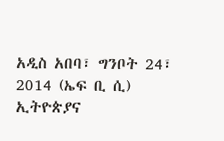አዲስ አበባ፣ ግንቦት 24፣ 2014 (ኤፍ ቢ ሲ) ኢትዮጵያና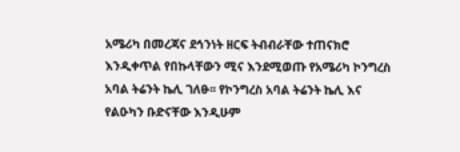አሜሪካ በመረጃና ደኅንነት ዘርፍ ትብብራቸው ተጠናክሮ እንዲቀጥል የበኩላቸውን ሚና እንደሚወጡ የአሜሪካ ኮንግረስ አባል ትሬንት ኬሊ ገለፁ፡፡ የኮንግረስ አባል ትሬንት ኬሊ እና የልዑካን ቡድናቸው እንዲሁም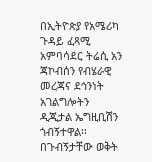በኢትዮጵያ የአሜሪካ ጉዳይ ፈጻሚ አምባሳደር ትሬሲ አን ጃኮብሰን የብሄራዊ መረጃና ደኅንነት አገልግሎትን ዲጂታል ኤግዚቢሽን ጎብኝተዋል፡፡ በጉብኝታቸው ወቅት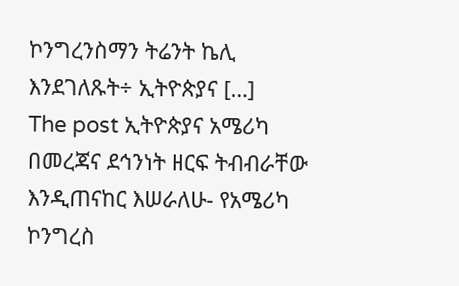ኮንግረንስማን ትሬንት ኬሊ እንደገለጹት÷ ኢትዮጵያና […]
The post ኢትዮጵያና አሜሪካ በመረጃና ደኅንነት ዘርፍ ትብብራቸው እንዲጠናከር እሠራለሁ- የአሜሪካ ኮንግረስ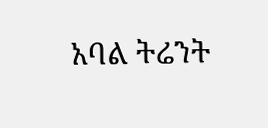አባል ትሬንት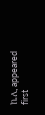ኬሊ appeared first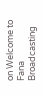on Welcome to Fana Broadcasting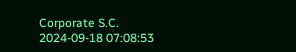Corporate S.C.
2024-09-18 07:08:53